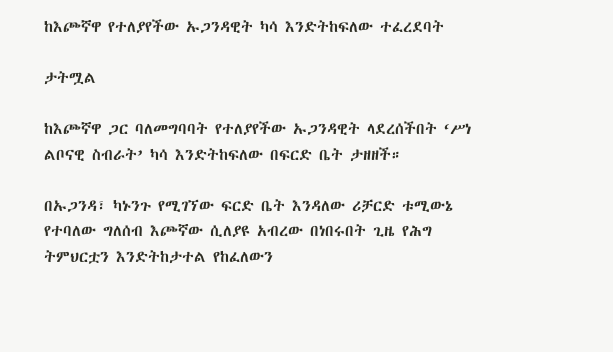ከእጮኛዋ የተለያየችው ኡጋንዳዊት ካሳ እንድትከፍለው ተፈረደባት

ታትሟል

ከእጮኛዋ ጋር ባለመግባባት የተለያየችው ኡጋንዳዊት ላደረሰችበት ‘ሥነ ልቦናዊ ስብራት’ ካሳ እንድትከፍለው በፍርድ ቤት ታዘዘች።

በኡጋንዳ፣ ካኑንጉ የሚገኘው ፍርድ ቤት እንዳለው ሪቻርድ ቱሚውኔ የተባለው ግለሰብ እጮኛው ሲለያዩ አብረው በነበሩበት ጊዜ የሕግ ትምህርቷን እንድትከታተል የከፈለውን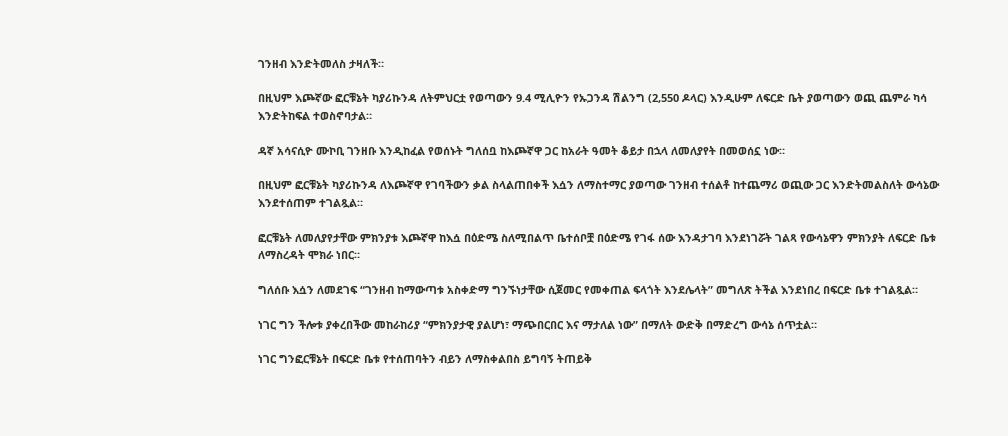ገንዘብ እንድትመለስ ታዛለች።

በዚህም እጮኛው ፎርቹኔት ካያሪኩንዳ ለትምህርቷ የወጣውን 9.4 ሚሊዮን የኡጋንዳ ሽልንግ (2,550 ዶላር) እንዲሁም ለፍርድ ቤት ያወጣውን ወጪ ጨምራ ካሳ እንድትከፍል ተወስኖባታል።

ዳኛ አሳናሲዮ ሙኮቢ ገንዘቡ እንዲከፈል የወሰኑት ግለሰቧ ከእጮኛዋ ጋር ከአራት ዓመት ቆይታ በኋላ ለመለያየት በመወሰኗ ነው።

በዚህም ፎርቹኔት ካያሪኩንዳ ለእጮኛዋ የገባችውን ቃል ስላልጠበቀች እሷን ለማስተማር ያወጣው ገንዘብ ተሰልቶ ከተጨማሪ ወጪው ጋር እንድትመልስለት ውሳኔው እንደተሰጠም ተገልጿል።

ፎርቹኔት ለመለያየታቸው ምክንያቱ እጮኛዋ ከእሷ በዕድሜ ስለሚበልጥ ቤተሰቦቿ በዕድሜ የገፋ ሰው እንዳታገባ እንደነገሯት ገልጻ የውሳኔዋን ምክንያት ለፍርድ ቤቱ ለማስረዳት ሞክራ ነበር።

ግለሰቡ እሷን ለመደገፍ “ገንዘብ ከማውጣቱ አስቀድማ ግንኙነታቸው ሲጀመር የመቀጠል ፍላጎት እንደሌላት” መግለጽ ትችል እንደነበረ በፍርድ ቤቱ ተገልጿል።

ነገር ግን ችሎቱ ያቀረበችው መከራከሪያ “ምክንያታዊ ያልሆነ፣ ማጭበርበር እና ማታለል ነው” በማለት ውድቅ በማድረግ ውሳኔ ሰጥቷል።

ነገር ግንፎርቹኔት በፍርድ ቤቱ የተሰጠባትን ብይን ለማስቀልበስ ይግባኝ ትጠይቅ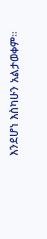እንደሆነ እስካሁን አልታወቀም።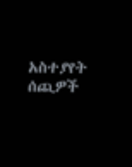አስተያየት ሰጪዎች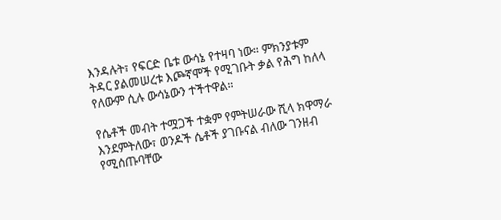እንዳሉት፣ የፍርድ ቤቱ ውሳኔ የተዛባ ነው። ምክንያቱም ትዳር ያልመሠረቱ እጮኛሞች የሚገቡት ቃል የሕግ ከለላ የለውም ሲሉ ውሳኔውን ተችተዋል።

የሴቶች መብት ተሟጋች ተቋም የምትሠራው ሺላ ክዋማራ እንደምትለው፣ ወንዶች ሴቶች ያገቡናል ብለው ገንዘብ የሚሰጡባቸው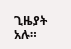ጊዜያት አሉ።